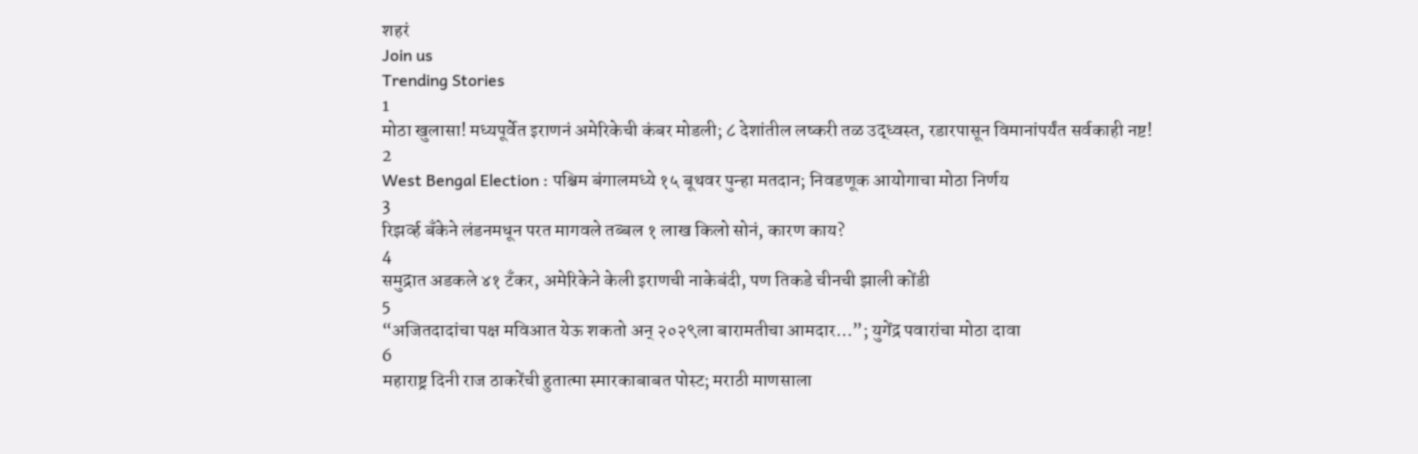शहरं
Join us
Trending Stories
1
मोठा खुलासा! मध्यपूर्वेत इराणनं अमेरिकेची कंबर मोडली; ८ देशांतील लष्करी तळ उद्ध्वस्त, रडारपासून विमानांपर्यंत सर्वकाही नष्ट!
2
West Bengal Election : पश्चिम बंगालमध्ये १५ बूथवर पुन्हा मतदान; निवडणूक आयोगाचा मोठा निर्णय
3
रिझर्व्ह बँकेने लंडनमधून परत मागवले तब्बल १ लाख किलो सोनं, कारण काय?
4
समुद्रात अडकले ४१ टँकर, अमेरिकेने केली इराणची नाकेबंदी, पण तिकडे चीनची झाली कोंडी
5
“अजितदादांचा पक्ष मविआत येऊ शकतो अन् २०२९ला बारामतीचा आमदार…”; युगेंद्र पवारांचा मोठा दावा
6
महाराष्ट्र दिनी राज ठाकरेंची हुतात्मा स्मारकाबाबत पोस्ट; मराठी माणसाला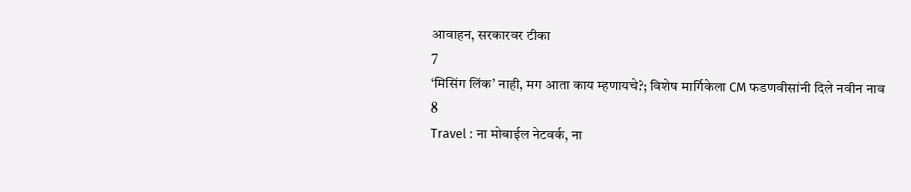आवाहन, सरकारवर टीका
7
‘मिसिंग लिंक’ नाही, मग आता काय म्हणायचे?; विशेष मार्गिकेला CM फडणवीसांनी दिले नवीन नाव
8
Travel : ना मोबाईल नेटवर्क, ना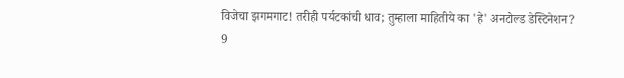विजेचा झगमगाट! तरीही पर्यटकांची धाव; तुम्हाला माहितीये का 'हे' अनटोल्ड डेस्टिनेशन?
9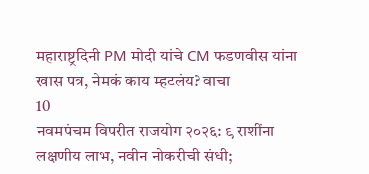महाराष्ट्रदिनी PM मोदी यांचे CM फडणवीस यांना खास पत्र, नेमकं काय म्हटलंय? वाचा
10
नवमपंचम विपरीत राजयोग २०२६: ९ राशींना लक्षणीय लाभ, नवीन नोकरीची संधी;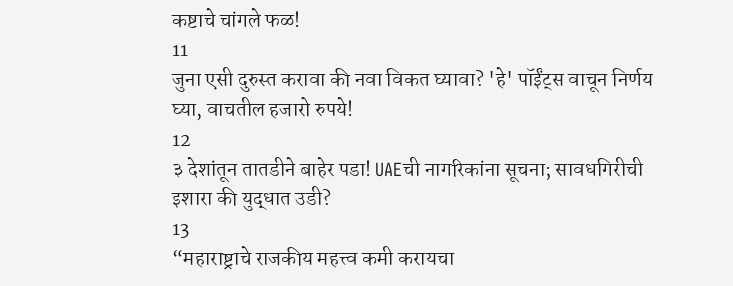कष्टाचे चांगले फळ!
11
जुना एसी दुरुस्त करावा की नवा विकत घ्यावा? 'हे' पॉईंट्स वाचून निर्णय घ्या, वाचतील हजारो रुपये!
12
३ देशांतून तातडीने बाहेर पडा! UAEची नागरिकांना सूचना; सावधगिरीची इशारा की युद्धात उडी?
13
“महाराष्ट्राचे राजकीय महत्त्व कमी करायचा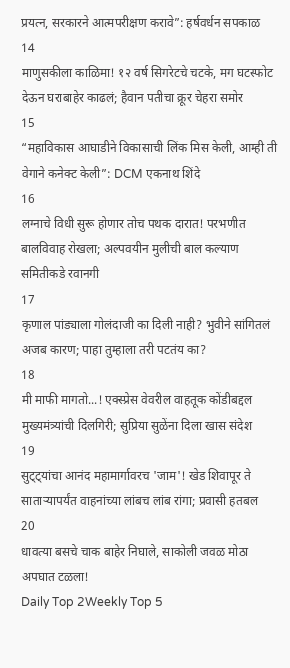प्रयत्न, सरकारने आत्मपरीक्षण करावे”: हर्षवर्धन सपकाळ
14
माणुसकीला काळिमा! १२ वर्ष सिगरेटचे चटके, मग घटस्फोट देऊन घराबाहेर काढलं; हैवान पतीचा क्रूर चेहरा समोर
15
“महाविकास आघाडीने विकासाची लिंक मिस केली, आम्ही ती वेगाने कनेक्ट केली”: DCM एकनाथ शिंदे
16
लग्नाचे विधी सुरू होणार तोच पथक दारात! परभणीत बालविवाह रोखला; अल्पवयीन मुलीची बाल कल्याण समितीकडे रवानगी
17
कृणाल पांड्याला गोलंदाजी का दिली नाही? भुवीने सांगितलं अजब कारण; पाहा तुम्हाला तरी पटतंय का?
18
मी माफी मागतो...! एक्स्प्रेस वेवरील वाहतूक कोंडीबद्दल मुख्यमंत्र्यांची दिलगिरी; सुप्रिया सुळेंना दिला खास संदेश
19
सुट्ट्यांचा आनंद महामार्गावरच 'जाम'! खेड शिवापूर ते साताऱ्यापर्यंत वाहनांच्या लांबच लांब रांगा; प्रवासी हतबल
20
धावत्या बसचे चाक बाहेर निघाले, साकोली जवळ मोठा अपघात टळला!
Daily Top 2Weekly Top 5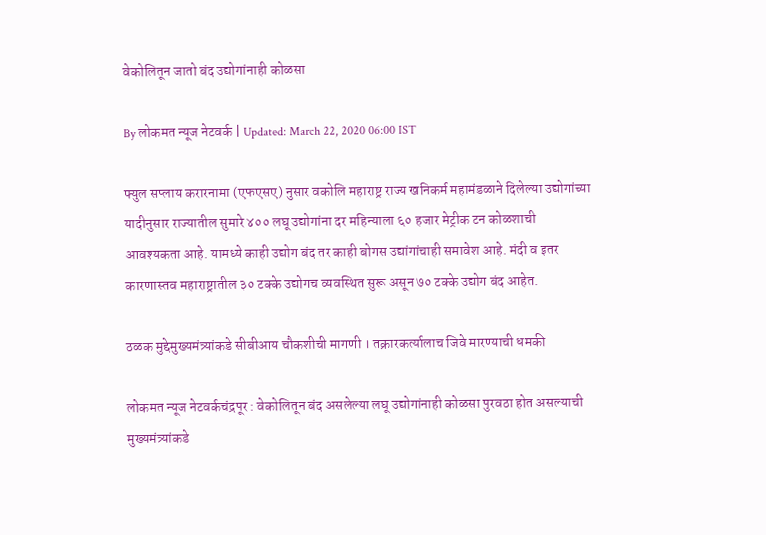वेकोलितून जातो बंद उद्योगांनाही कोळसा

By लोकमत न्यूज नेटवर्क | Updated: March 22, 2020 06:00 IST

फ्युल सप्लाय करारनामा (एफएसए) नुसार वकोलि महाराष्ट्र राज्य खनिकर्म महामंडळाने दिलेल्या उद्योगांच्या यादीनुसार राज्यातील सुमारे ४०० लघू उद्योगांना दर महिन्याला ६० हजार मेट्रीक टन कोळशाची आवश्यकता आहे. यामध्ये काही उद्योग बंद तर काही बोगस उद्यांगांचाही समावेश आहे. मंदी व इतर कारणास्तव महाराष्ट्रातील ३० टक्के उद्योगच व्यवस्थित सुरू असून ७० टक्के उद्योग बंद आहेत.

ठळक मुद्देमुख्यमंत्र्यांकडे सीबीआय चौकशीची मागणी । तक्रारकर्त्यालाच जिवे मारण्याची धमकी

लोकमत न्यूज नेटवर्कचंद्रपूर : वेकोलितून बंद असलेल्या लघू उद्योगांनाही कोळसा पुरवठा होत असल्याची मुख्यमंत्र्यांकडे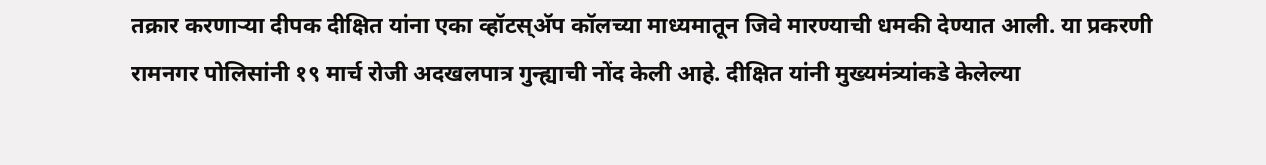तक्रार करणाऱ्या दीपक दीक्षित यांना एका व्हॉटस्अ‍ॅप कॉलच्या माध्यमातून जिवे मारण्याची धमकी देण्यात आली. या प्रकरणी रामनगर पोलिसांनी १९ मार्च रोजी अदखलपात्र गुन्ह्याची नोंद केली आहे. दीक्षित यांनी मुख्यमंत्र्यांकडे केलेल्या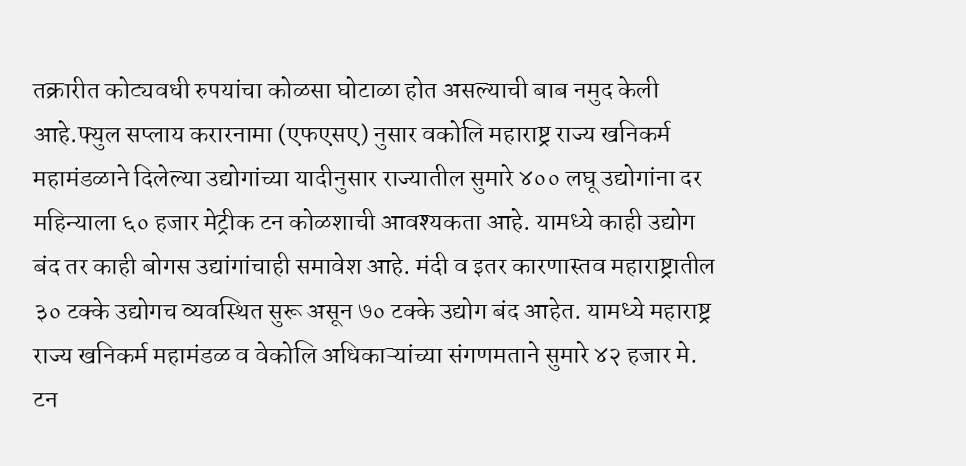तक्रारीत कोट्यवधी रुपयांचा कोळसा घोटाळा होत असल्याची बाब नमुद केली आहे.फ्युल सप्लाय करारनामा (एफएसए) नुसार वकोलि महाराष्ट्र राज्य खनिकर्म महामंडळाने दिलेल्या उद्योगांच्या यादीनुसार राज्यातील सुमारे ४०० लघू उद्योगांना दर महिन्याला ६० हजार मेट्रीक टन कोळशाची आवश्यकता आहे. यामध्ये काही उद्योग बंद तर काही बोगस उद्यांगांचाही समावेश आहे. मंदी व इतर कारणास्तव महाराष्ट्रातील ३० टक्के उद्योगच व्यवस्थित सुरू असून ७० टक्के उद्योग बंद आहेत. यामध्ये महाराष्ट्र राज्य खनिकर्म महामंडळ व वेकोलि अधिकाऱ्यांच्या संगणमताने सुमारे ४२ हजार मे. टन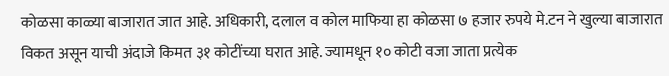कोळसा काळ्या बाजारात जात आहे. अधिकारी, दलाल व कोल माफिया हा कोळसा ७ हजार रुपये मे.टन ने खुल्या बाजारात विकत असून याची अंदाजे किमत ३१ कोटींच्या घरात आहे. ज्यामधून १० कोटी वजा जाता प्रत्येक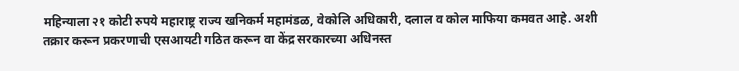महिन्याला २१ कोटी रुपये महाराष्ट्र राज्य खनिकर्म महामंडळ, वेकोलि अधिकारी, दलाल व कोल माफिया कमवत आहे. अशी तक्रार करून प्रकरणाची एसआयटी गठित करून वा केंद्र सरकारच्या अधिनस्त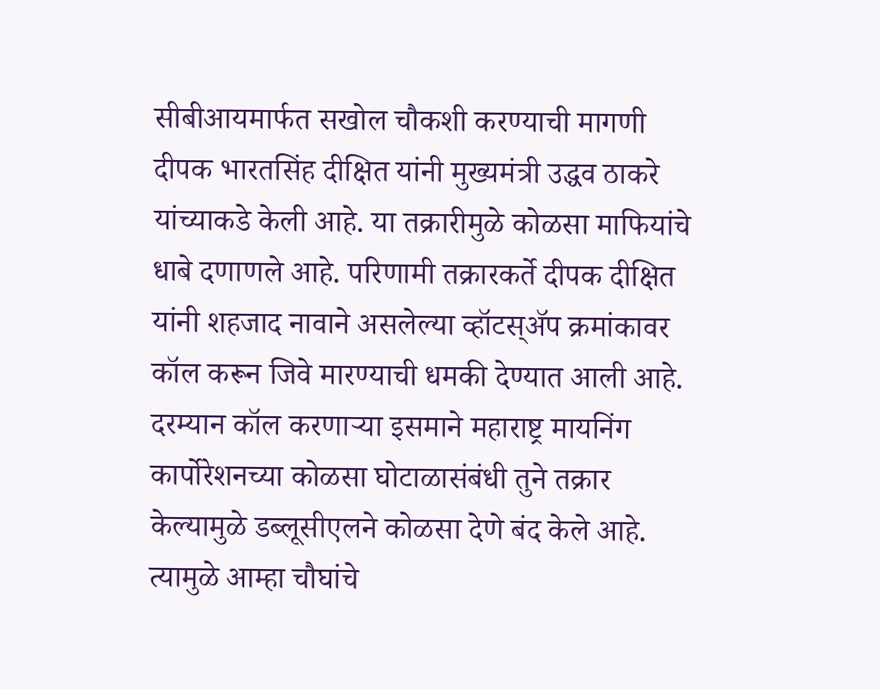सीबीआयमार्फत सखोल चौकशी करण्याची मागणी दीपक भारतसिंह दीक्षित यांनी मुख्यमंत्री उद्धव ठाकरे यांच्याकडे केली आहे. या तक्रारीमुळे कोळसा माफियांचे धाबे दणाणले आहे. परिणामी तक्रारकर्ते दीपक दीक्षित यांनी शहजाद नावाने असलेल्या व्हॉटस्अ‍ॅप क्रमांकावर कॉल करून जिवे मारण्याची धमकी देण्यात आली आहे. दरम्यान कॉल करणाऱ्या इसमाने महाराष्ट्र मायनिंग कार्पोरेशनच्या कोळसा घोटाळासंबंधी तुने तक्रार केल्यामुळे डब्लूसीएलने कोळसा देणे बंद केले आहे. त्यामुळे आम्हा चौघांचे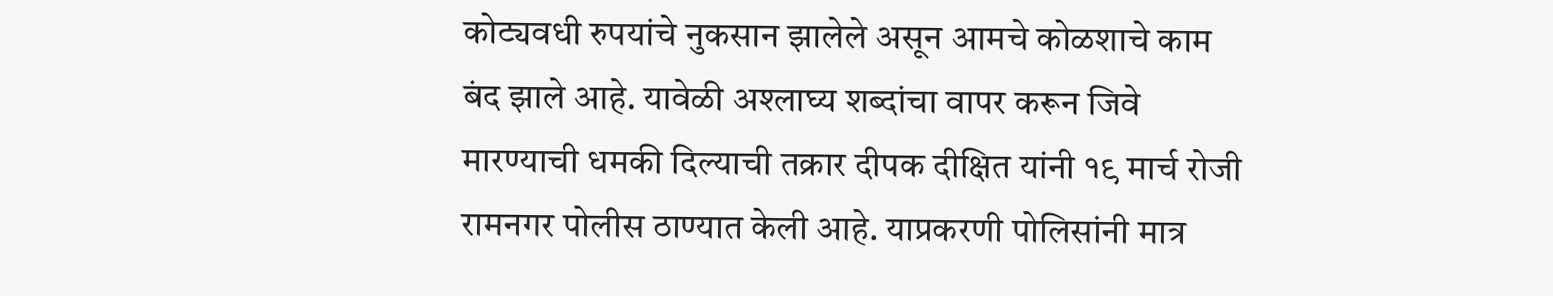कोट्यवधी रुपयांचे नुकसान झालेले असून आमचे कोळशाचे काम बंद झाले आहे. यावेळी अश्लाघ्य शब्दांचा वापर करून जिवे मारण्याची धमकी दिल्याची तक्रार दीपक दीक्षित यांनी १९ मार्च रोजी रामनगर पोलीस ठाण्यात केली आहे. याप्रकरणी पोलिसांनी मात्र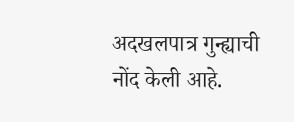अदखलपात्र गुन्ह्याची नोंद केली आहे.